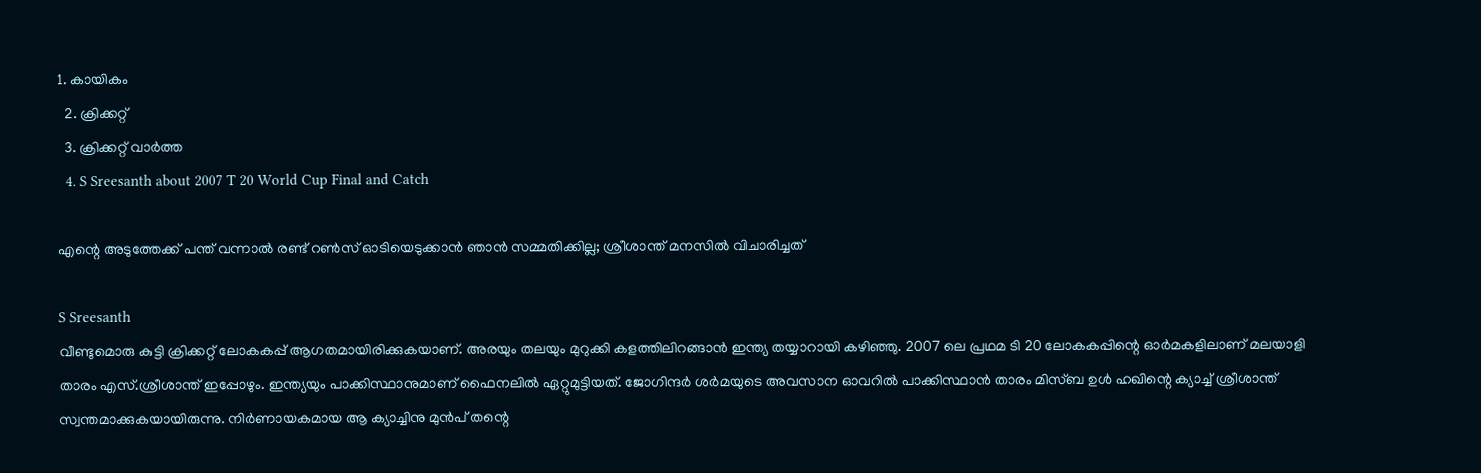1. കായികം
  2. ക്രിക്കറ്റ്‌
  3. ക്രിക്കറ്റ്‌ വാര്‍ത്ത
  4. S Sreesanth about 2007 T 20 World Cup Final and Catch

എന്റെ അടുത്തേക്ക് പന്ത് വന്നാല്‍ രണ്ട് റണ്‍സ് ഓടിയെടുക്കാന്‍ ഞാന്‍ സമ്മതിക്കില്ല; ശ്രീശാന്ത് മനസില്‍ വിചാരിച്ചത്

S Sreesanth
വീണ്ടുമൊരു കുട്ടി ക്രിക്കറ്റ് ലോകകപ്പ് ആഗതമായിരിക്കുകയാണ്. അരയും തലയും മുറുക്കി കളത്തിലിറങ്ങാന്‍ ഇന്ത്യ തയ്യാറായി കഴിഞ്ഞു. 2007 ലെ പ്രഥമ ടി 20 ലോകകപ്പിന്റെ ഓര്‍മകളിലാണ് മലയാളി താരം എസ്.ശ്രീശാന്ത് ഇപ്പോഴും. ഇന്ത്യയും പാക്കിസ്ഥാനുമാണ് ഫൈനലില്‍ ഏറ്റുമുട്ടിയത്. ജോഗിന്ദര്‍ ശര്‍മയുടെ അവസാന ഓവറില്‍ പാക്കിസ്ഥാന്‍ താരം മിസ്ബ ഉള്‍ ഹഖിന്റെ ക്യാച്ച് ശ്രീശാന്ത് സ്വന്തമാക്കുകയായിരുന്നു. നിര്‍ണായകമായ ആ ക്യാച്ചിനു മുന്‍പ് തന്റെ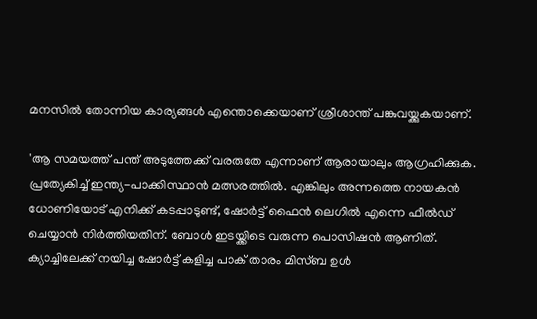മനസില്‍ തോന്നിയ കാര്യങ്ങള്‍ എന്തൊക്കെയാണ് ശ്രീശാന്ത് പങ്കുവയ്ക്കുകയാണ്.

'ആ സമയത്ത് പന്ത് അടുത്തേക്ക് വരരുതേ എന്നാണ് ആരായാലും ആഗ്രഹിക്കുക. പ്രത്യേകിച്ച് ഇന്ത്യ-പാക്കിസ്ഥാന്‍ മത്സരത്തില്‍. എങ്കിലും അന്നത്തെ നായകന്‍ ധോണിയോട് എനിക്ക് കടപ്പാടുണ്ട്, ഷോര്‍ട്ട് ഫൈന്‍ ലെഗില്‍ എന്നെ ഫീല്‍ഡ് ചെയ്യാന്‍ നിര്‍ത്തിയതിന്. ബോള്‍ ഇടയ്ക്കിടെ വരുന്ന പൊസിഷന്‍ ആണിത്. ക്യാച്ചിലേക്ക് നയിച്ച ഷോര്‍ട്ട് കളിച്ച പാക് താരം മിസ്ബ ഉള്‍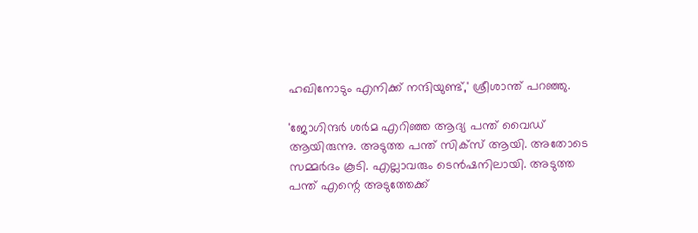ഹഖിനോടും എനിക്ക് നന്ദിയുണ്ട്,' ശ്രീശാന്ത് പറഞ്ഞു.

'ജോഗിന്ദര്‍ ശര്‍മ എറിഞ്ഞ ആദ്യ പന്ത് വൈഡ് ആയിരുന്നു. അടുത്ത പന്ത് സിക്‌സ് ആയി. അതോടെ സമ്മര്‍ദം കൂടി. എല്ലാവരും ടെന്‍ഷനിലായി. അടുത്ത പന്ത് എന്റെ അടുത്തേക്ക്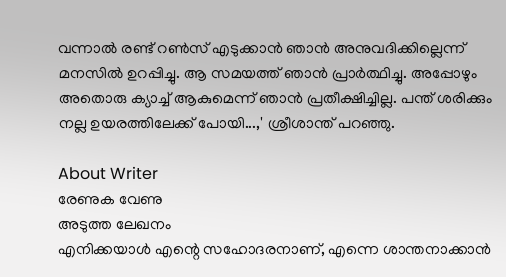വന്നാല്‍ രണ്ട് റണ്‍സ് എടുക്കാന്‍ ഞാന്‍ അനുവദിക്കില്ലെന്ന് മനസില്‍ ഉറപ്പിച്ചു. ആ സമയത്ത് ഞാന്‍ പ്രാര്‍ത്ഥിച്ചു. അപ്പോഴും അതൊരു ക്യാച്ച് ആകുമെന്ന് ഞാന്‍ പ്രതീക്ഷിച്ചില്ല. പന്ത് ശരിക്കും നല്ല ഉയരത്തിലേക്ക് പോയി...,' ശ്രീശാന്ത് പറഞ്ഞു.

About Writer
രേണുക വേണു
അടുത്ത ലേഖനം
എനിക്കയാൾ എന്റെ സഹോദരനാണ്, എന്നെ ശാന്തനാക്കാൻ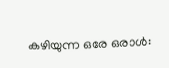കഴിയുന്ന ഒരേ ഒരാൾ: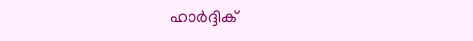ഹാർദ്ദിക്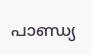പാണ്ഡ്യ